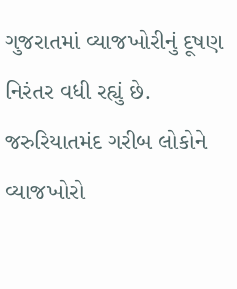ગુજરાતમાં વ્યાજખોરીનું દૂષણ નિરંતર વધી રહ્યું છે. જરુરિયાતમંદ ગરીબ લોકોને વ્યાજખોરો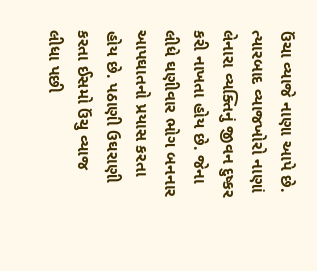ઉંચા વ્યાજે નાણા આપે છે. ત્યારબાદ વ્યાજખોરો નાણાં લેનારા વ્યક્તિનું જીવન દુષ્કર કરી નાખતા હોય છે. જેના લીધે ઘણીવાર ભોગ બનનાર આપઘાતનો પ્રયાસ કરતા હોય છે. પઠાણી ઉઘરાણી કરતા ઈસમો ઉંચુ વ્યાજ લીધા પછી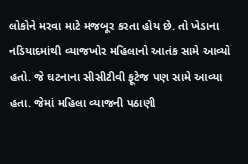લોકોને મરવા માટે મજબૂર કરતા હોય છે. તો ખેડાના નડિયાદમાંથી વ્યાજખોર મહિલાનો આતંક સામે આવ્યો હતો. જે ઘટનાના સીસીટીવી ફૂટેજ પણ સામે આવ્યા હતા. જેમાં મહિલા વ્યાજની પઠાણી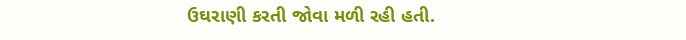ઉઘરાણી કરતી જોવા મળી રહી હતી.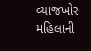વ્યાજખોર મહિલાની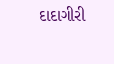દાદાગીરી